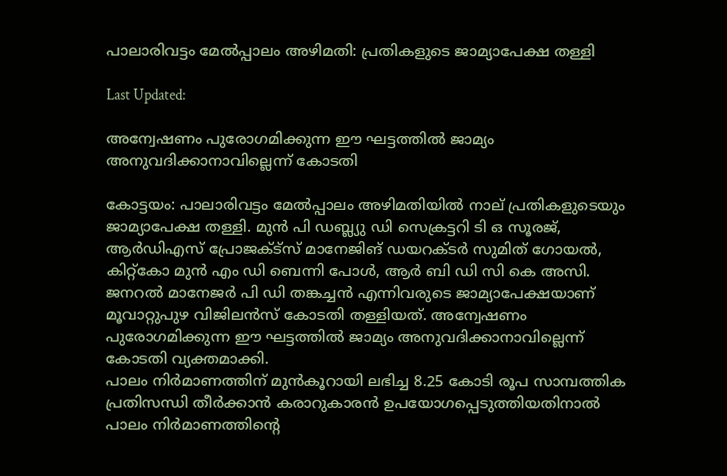പാലാരിവട്ടം മേൽപ്പാലം അഴിമതി: പ്രതികളുടെ ജാമ്യാപേക്ഷ തള്ളി

Last Updated:

അന്വേഷണം പുരോഗമിക്കുന്ന ഈ ഘട്ടത്തില്‍ ജാമ്യം അനുവദിക്കാനാവില്ലെന്ന് കോടതി

കോട്ടയം: പാലാരിവട്ടം മേല്‍പ്പാലം അഴിമതിയില്‍ നാല് പ്രതികളുടെയും ജാമ്യാപേക്ഷ തള്ളി. മുൻ പി ഡബ്ല്യു ഡി സെക്രട്ടറി ടി ഒ സൂരജ്, ആര്‍ഡിഎസ് പ്രോജക്ട്സ് മാനേജിങ് ഡയറക്ടര്‍ സുമിത് ഗോയല്‍, കിറ്റ്‌കോ മുന്‍ എം ഡി ബെന്നി പോള്‍, ആര്‍ ബി ഡി സി കെ അസി. ജനറല്‍ മാനേജര്‍ പി ഡി തങ്കച്ചന്‍ എന്നിവരുടെ ജാമ്യാപേക്ഷയാണ് മൂവാറ്റുപുഴ വിജിലന്‍സ് കോടതി തള്ളിയത്. അന്വേഷണം പുരോഗമിക്കുന്ന ഈ ഘട്ടത്തില്‍ ജാമ്യം അനുവദിക്കാനാവില്ലെന്ന് കോടതി വ്യക്തമാക്കി.
പാലം നിര്‍മാണത്തിന് മുന്‍കൂറായി ലഭിച്ച 8.25 കോടി രൂപ സാമ്പത്തിക പ്രതിസന്ധി തീര്‍ക്കാന്‍ കരാറുകാരൻ ഉപയോഗപ്പെടുത്തിയതിനാല്‍ പാലം നിര്‍മാണത്തിന്റെ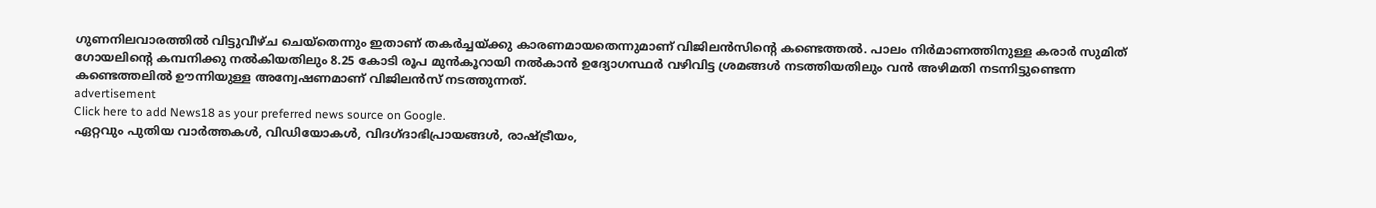ഗുണനിലവാരത്തില്‍ വിട്ടുവീഴ്ച ചെയ്‌തെന്നും ഇതാണ് തകര്‍ച്ചയ്ക്കു കാരണമായതെന്നുമാണ് വിജിലന്‍സിന്റെ കണ്ടെത്തല്‍. പാലം നിര്‍മാണത്തിനുള്ള കരാര്‍ സുമിത് ഗോയലിന്റെ കമ്പനിക്കു നല്‍കിയതിലും 8.25 കോടി രൂപ മുന്‍കൂറായി നല്‍കാന്‍ ഉദ്യോഗസ്ഥര്‍ വഴിവിട്ട ശ്രമങ്ങള്‍ നടത്തിയതിലും വന്‍ അഴിമതി നടന്നിട്ടുണ്ടെന്ന കണ്ടെത്തലില്‍ ഊന്നിയുള്ള അന്വേഷണമാണ് വിജിലന്‍സ് നടത്തുന്നത്.
advertisement
Click here to add News18 as your preferred news source on Google.
ഏറ്റവും പുതിയ വാർത്തകൾ, വിഡിയോകൾ, വിദഗ്ദാഭിപ്രായങ്ങൾ, രാഷ്ട്രീയം,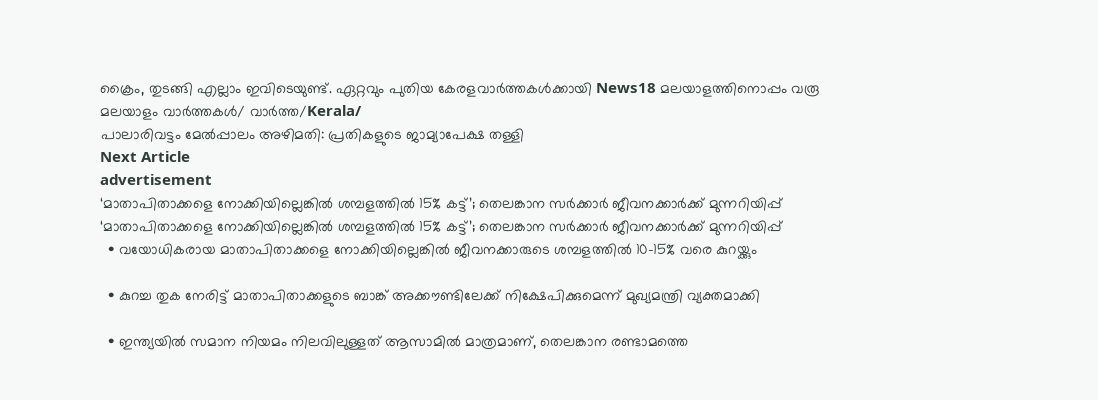ക്രൈം, തുടങ്ങി എല്ലാം ഇവിടെയുണ്ട്. ഏറ്റവും പുതിയ കേരളവാർത്തകൾക്കായി News18 മലയാളത്തിനൊപ്പം വരൂ
മലയാളം വാർത്തകൾ/ വാർത്ത/Kerala/
പാലാരിവട്ടം മേൽപ്പാലം അഴിമതി: പ്രതികളുടെ ജാമ്യാപേക്ഷ തള്ളി
Next Article
advertisement
‘മാതാപിതാക്കളെ നോക്കിയില്ലെങ്കിൽ ശമ്പളത്തിൽ 15% കട്ട്’; തെലങ്കാന സർക്കാർ ജീവനക്കാർക്ക് മുന്നറിയിപ്പ്
‘മാതാപിതാക്കളെ നോക്കിയില്ലെങ്കിൽ ശമ്പളത്തിൽ 15% കട്ട്’; തെലങ്കാന സർക്കാർ ജീവനക്കാർക്ക് മുന്നറിയിപ്പ്
  • വയോധികരായ മാതാപിതാക്കളെ നോക്കിയില്ലെങ്കിൽ ജീവനക്കാരുടെ ശമ്പളത്തിൽ 10-15% വരെ കുറയ്ക്കും

  • കുറച്ച തുക നേരിട്ട് മാതാപിതാക്കളുടെ ബാങ്ക് അക്കൗണ്ടിലേക്ക് നിക്ഷേപിക്കുമെന്ന് മുഖ്യമന്ത്രി വ്യക്തമാക്കി

  • ഇന്ത്യയിൽ സമാന നിയമം നിലവിലുള്ളത് ആസാമിൽ മാത്രമാണ്, തെലങ്കാന രണ്ടാമത്തെ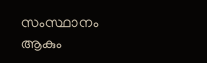സംസ്ഥാനം ആകും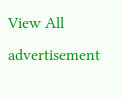View All
advertisement